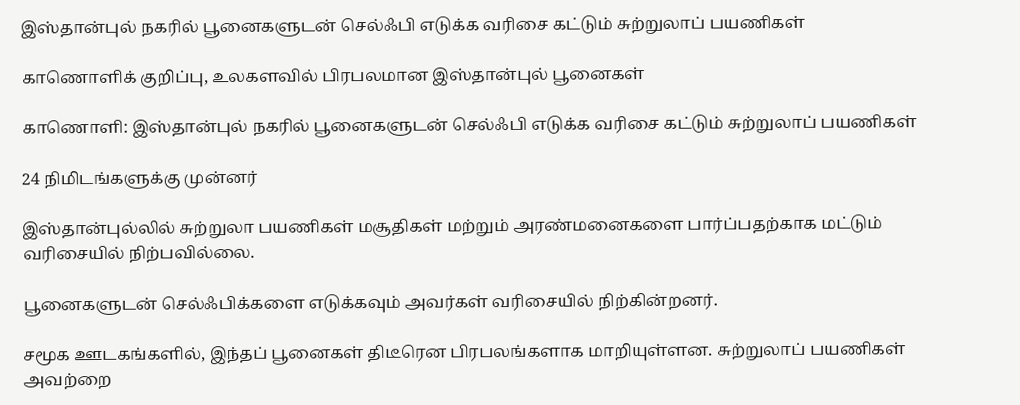இஸ்தான்புல் நகரில் பூனைகளுடன் செல்ஃபி எடுக்க வரிசை கட்டும் சுற்றுலாப் பயணிகள்

காணொளிக் குறிப்பு, உலகளவில் பிரபலமான இஸ்தான்புல் பூனைகள்

காணொளி: இஸ்தான்புல் நகரில் பூனைகளுடன் செல்ஃபி எடுக்க வரிசை கட்டும் சுற்றுலாப் பயணிகள்

24 நிமிடங்களுக்கு முன்னர்

இஸ்தான்புல்லில் சுற்றுலா பயணிகள் மசூதிகள் மற்றும் அரண்மனைகளை பார்ப்பதற்காக மட்டும் வரிசையில் நிற்பவில்லை.

பூனைகளுடன் செல்ஃபிக்களை எடுக்கவும் அவர்கள் வரிசையில் நிற்கின்றனர்.

சமூக ஊடகங்களில், இந்தப் பூனைகள் திடீரென பிரபலங்களாக மாறியுள்ளன. சுற்றுலாப் பயணிகள் அவற்றை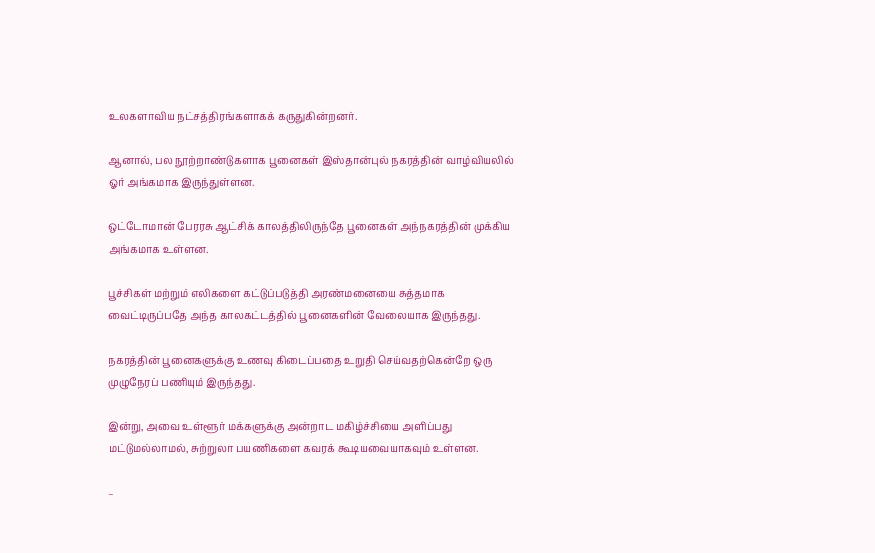உலகளாவிய நட்சத்திரங்களாகக் கருதுகின்றனர்.

ஆனால், பல நூற்றாண்டுகளாக பூனைகள் இஸ்தான்புல் நகரத்தின் வாழ்வியலில் ஓர் அங்கமாக இருந்துள்ளன.

ஒட்டோமான் பேரரசு ஆட்சிக் காலத்திலிருந்தே பூனைகள் அந்நகரத்தின் முக்கிய அங்கமாக உள்ளன.

பூச்சிகள் மற்றும் எலிகளை கட்டுப்படுத்தி அரண்மனையை சுத்தமாக வைட்டிருப்பதே அந்த காலகட்டத்தில் பூனைகளின் வேலையாக இருந்தது.

நகரத்தின் பூனைகளுக்கு உணவு கிடைப்பதை உறுதி செய்வதற்கென்றே ஒரு முழுநேரப் பணியும் இருந்தது.

இன்று, அவை உள்ளூர் மக்களுக்கு அன்றாட மகிழ்ச்சியை அளிப்பது மட்டுமல்லாமல், சுற்றுலா பயணிகளை கவரக் கூடியவையாகவும் உள்ளன.

–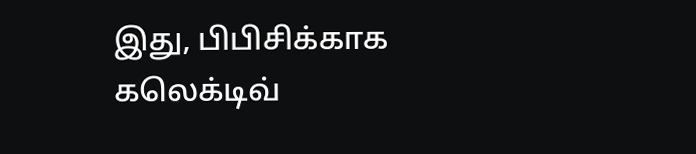இது, பிபிசிக்காக கலெக்டிவ்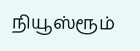நியூஸ்ரூம்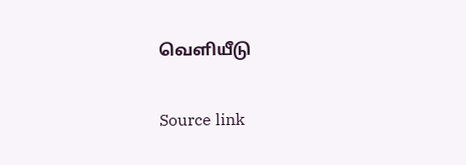வெளியீடு

Source link